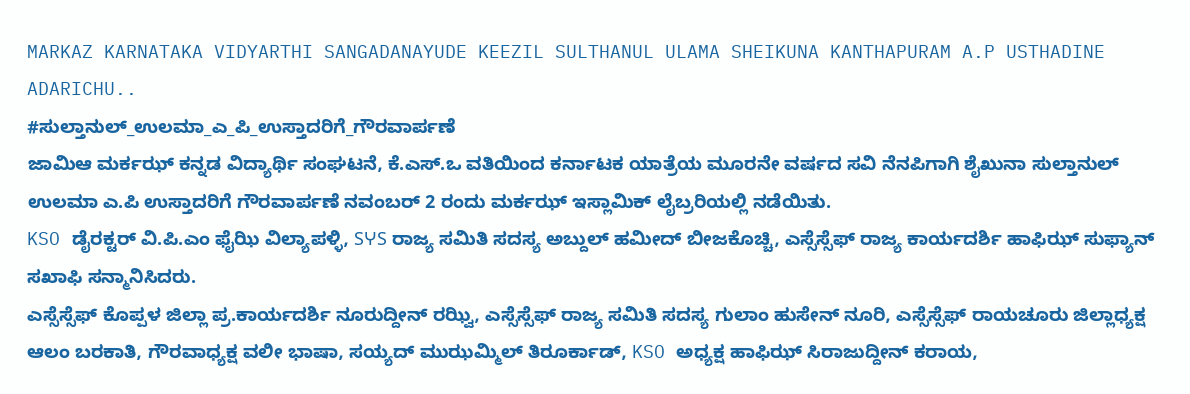MARKAZ KARNATAKA VIDYARTHI SANGADANAYUDE KEEZIL SULTHANUL ULAMA SHEIKUNA KANTHAPURAM A.P USTHADINE ADARICHU..
#ಸುಲ್ತಾನುಲ್_ಉಲಮಾ_ಎ_ಪಿ_ಉಸ್ತಾದರಿಗೆ_ಗೌರವಾರ್ಪಣೆ
ಜಾಮಿಆ ಮರ್ಕಝ್ ಕನ್ನಡ ವಿದ್ಯಾರ್ಥಿ ಸಂಘಟನೆ, ಕೆ.ಎಸ್.ಒ ವತಿಯಿಂದ ಕರ್ನಾಟಕ ಯಾತ್ರೆಯ ಮೂರನೇ ವರ್ಷದ ಸವಿ ನೆನಪಿಗಾಗಿ ಶೈಖುನಾ ಸುಲ್ತಾನುಲ್ ಉಲಮಾ ಎ.ಪಿ ಉಸ್ತಾದರಿಗೆ ಗೌರವಾರ್ಪಣೆ ನವಂಬರ್ 2 ರಂದು ಮರ್ಕಝ್ ಇಸ್ಲಾಮಿಕ್ ಲೈಬ್ರರಿಯಲ್ಲಿ ನಡೆಯಿತು.
KSO ಡೈರಕ್ಟರ್ ವಿ.ಪಿ.ಎಂ ಫೈಝಿ ವಿಲ್ಯಾಪಳ್ಳಿ, SჄS ರಾಜ್ಯ ಸಮಿತಿ ಸದಸ್ಯ ಅಬ್ದುಲ್ ಹಮೀದ್ ಬೀಜಕೊಚ್ಚಿ, ಎಸ್ಸೆಸ್ಸೆಫ್ ರಾಜ್ಯ ಕಾರ್ಯದರ್ಶಿ ಹಾಫಿಝ್ ಸುಫ್ಯಾನ್ ಸಖಾಫಿ ಸನ್ಮಾನಿಸಿದರು.
ಎಸ್ಸೆಸ್ಸೆಫ್ ಕೊಪ್ಪಳ ಜಿಲ್ಲಾ ಪ್ರ.ಕಾರ್ಯದರ್ಶಿ ನೂರುದ್ದೀನ್ ರಝ್ವಿ, ಎಸ್ಸೆಸ್ಸೆಫ್ ರಾಜ್ಯ ಸಮಿತಿ ಸದಸ್ಯ ಗುಲಾಂ ಹುಸೇನ್ ನೂರಿ, ಎಸ್ಸೆಸ್ಸೆಫ್ ರಾಯಚೂರು ಜಿಲ್ಲಾಧ್ಯಕ್ಷ ಆಲಂ ಬರಕಾತಿ, ಗೌರವಾಧ್ಯಕ್ಷ ವಲೀ ಭಾಷಾ, ಸಯ್ಯದ್ ಮುಝಮ್ಮಿಲ್ ತಿರೂರ್ಕಾಡ್, KSO ಅಧ್ಯಕ್ಷ ಹಾಫಿಝ್ ಸಿರಾಜುದ್ದೀನ್ ಕರಾಯ,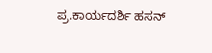ಪ್ರ.ಕಾರ್ಯದರ್ಶಿ ಹಸನ್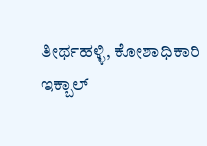ತೀರ್ಥಹಳ್ಳಿ, ಕೋಶಾಧಿಕಾರಿ ಇಕ್ಬಾಲ್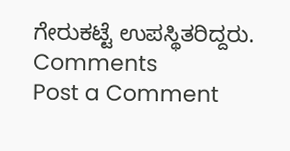ಗೇರುಕಟ್ಟೆ ಉಪಸ್ಥಿತರಿದ್ದರು.
Comments
Post a Comment